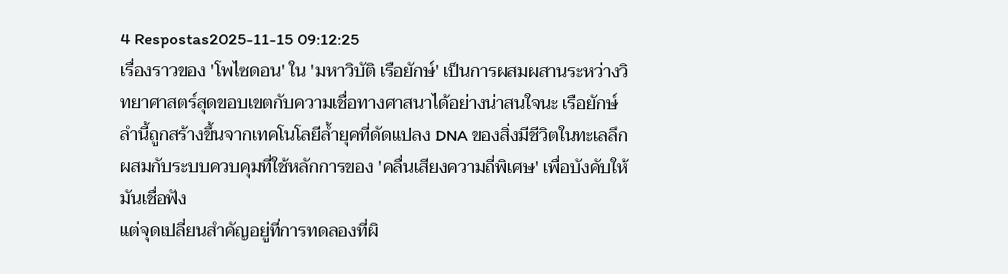4 Respostas2025-11-15 09:12:25
เรื่องราวของ 'โพไซดอน' ใน 'มหาวิบัติ เรือยักษ์' เป็นการผสมผสานระหว่างวิทยาศาสตร์สุดขอบเขตกับความเชื่อทางศาสนาได้อย่างน่าสนใจนะ เรือยักษ์ลำนี้ถูกสร้างขึ้นจากเทคโนโลยีล้ำยุคที่ดัดแปลง DNA ของสิ่งมีชีวิตในทะเลลึก ผสมกับระบบควบคุมที่ใช้หลักการของ 'คลื่นเสียงความถี่พิเศษ' เพื่อบังคับให้มันเชื่อฟัง
แต่จุดเปลี่ยนสำคัญอยู่ที่การทดลองที่ผิ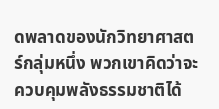ดพลาดของนักวิทยาศาสตร์กลุ่มหนึ่ง พวกเขาคิดว่าจะควบคุมพลังธรรมชาติได้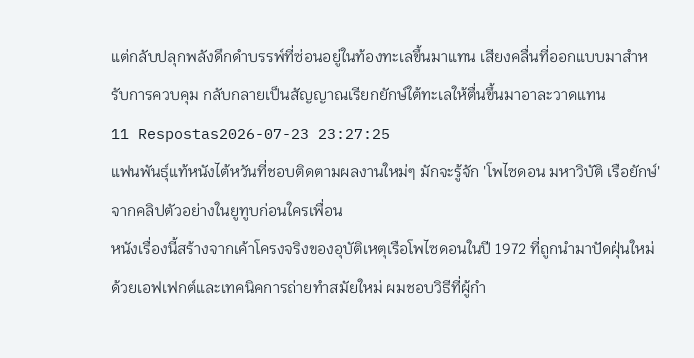แต่กลับปลุกพลังดึกดำบรรพ์ที่ซ่อนอยู่ในท้องทะเลขึ้นมาแทน เสียงคลื่นที่ออกแบบมาสำหรับการควบคุม กลับกลายเป็นสัญญาณเรียกยักษ์ใต้ทะเลให้ตื่นขึ้นมาอาละวาดแทน
11 Respostas2026-07-23 23:27:25
แฟนพันธุ์แท้หนังไต้หวันที่ชอบติดตามผลงานใหม่ๆ มักจะรู้จัก 'โพไซดอน มหาวิบัติ เรือยักษ์' จากคลิปตัวอย่างในยูทูบก่อนใครเพื่อน
หนังเรื่องนี้สร้างจากเค้าโครงจริงของอุบัติเหตุเรือโพไซดอนในปี 1972 ที่ถูกนำมาปัดฝุ่นใหม่ด้วยเอฟเฟกต์และเทคนิคการถ่ายทำสมัยใหม่ ผมชอบวิธีที่ผู้กำ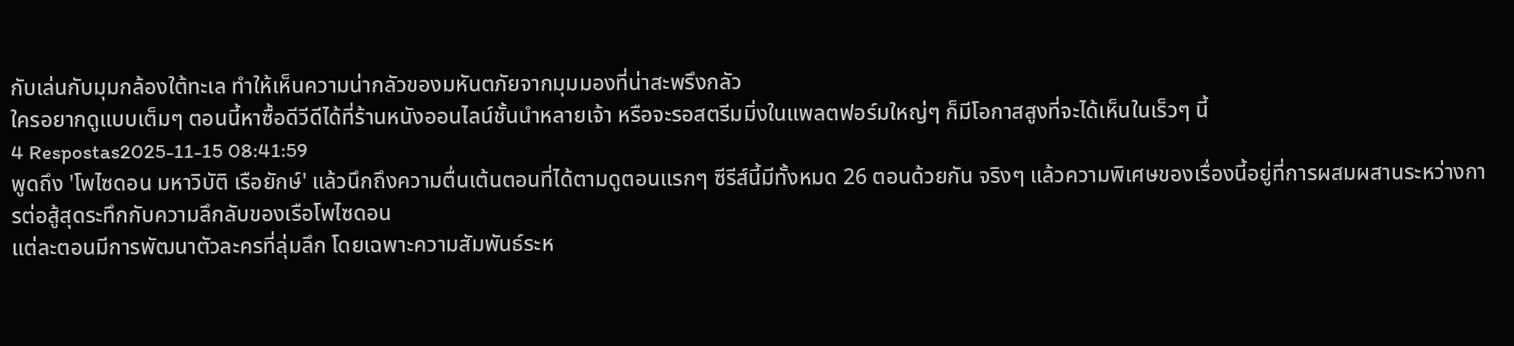กับเล่นกับมุมกล้องใต้ทะเล ทำให้เห็นความน่ากลัวของมหันตภัยจากมุมมองที่น่าสะพรึงกลัว
ใครอยากดูแบบเต็มๆ ตอนนี้หาซื้อดีวีดีได้ที่ร้านหนังออนไลน์ชั้นนำหลายเจ้า หรือจะรอสตรีมมิ่งในแพลตฟอร์มใหญ่ๆ ก็มีโอกาสสูงที่จะได้เห็นในเร็วๆ นี้
4 Respostas2025-11-15 08:41:59
พูดถึง 'โพไซดอน มหาวิบัติ เรือยักษ์' แล้วนึกถึงความตื่นเต้นตอนที่ได้ตามดูตอนแรกๆ ซีรีส์นี้มีทั้งหมด 26 ตอนด้วยกัน จริงๆ แล้วความพิเศษของเรื่องนี้อยู่ที่การผสมผสานระหว่างการต่อสู้สุดระทึกกับความลึกลับของเรือโพไซดอน
แต่ละตอนมีการพัฒนาตัวละครที่ลุ่มลึก โดยเฉพาะความสัมพันธ์ระห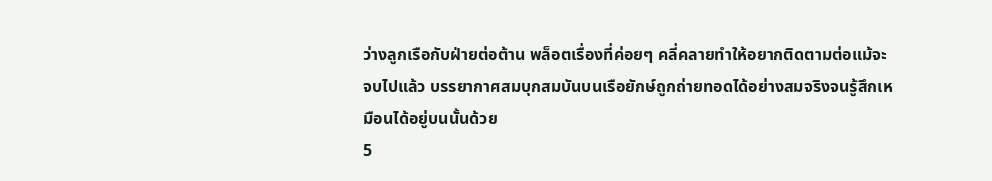ว่างลูกเรือกับฝ่ายต่อต้าน พล็อตเรื่องที่ค่อยๆ คลี่คลายทำให้อยากติดตามต่อแม้จะจบไปแล้ว บรรยากาศสมบุกสมบันบนเรือยักษ์ถูกถ่ายทอดได้อย่างสมจริงจนรู้สึกเหมือนได้อยู่บนนั้นด้วย
5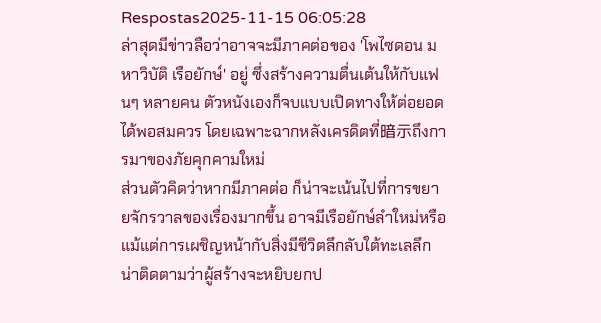Respostas2025-11-15 06:05:28
ล่าสุดมีข่าวลือว่าอาจจะมีภาคต่อของ 'โพไซดอน มหาวิบัติ เรือยักษ์' อยู่ ซึ่งสร้างความตื่นเต้นให้กับแฟนๆ หลายคน ตัวหนังเองก็จบแบบเปิดทางให้ต่อยอดได้พอสมควร โดยเฉพาะฉากหลังเครดิตที่暗示ถึงการมาของภัยคุกคามใหม่
ส่วนตัวคิดว่าหากมีภาคต่อ ก็น่าจะเน้นไปที่การขยายจักรวาลของเรื่องมากขึ้น อาจมีเรือยักษ์ลำใหม่หรือแม้แต่การเผชิญหน้ากับสิ่งมีชีวิตลึกลับใต้ทะเลลึก น่าติดตามว่าผู้สร้างจะหยิบยกป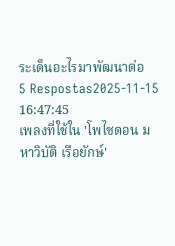ระเด็นอะไรมาพัฒนาต่อ
5 Respostas2025-11-15 16:47:45
เพลงที่ใช้ใน 'โพไซดอน มหาวิบัติ เรือยักษ์'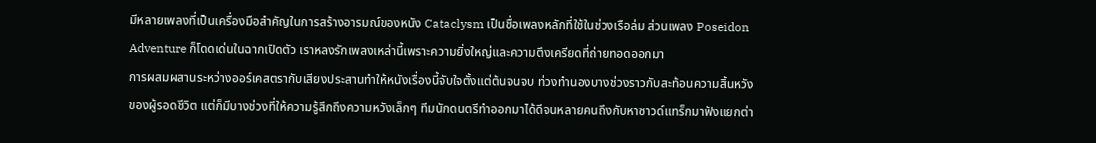มีหลายเพลงที่เป็นเครื่องมือสำคัญในการสร้างอารมณ์ของหนัง Cataclysm เป็นชื่อเพลงหลักที่ใช้ในช่วงเรือล่ม ส่วนเพลง Poseidon Adventure ก็โดดเด่นในฉากเปิดตัว เราหลงรักเพลงเหล่านี้เพราะความยิ่งใหญ่และความตึงเครียดที่ถ่ายทอดออกมา
การผสมผสานระหว่างออร์เคสตรากับเสียงประสานทำให้หนังเรื่องนี้จับใจตั้งแต่ต้นจนจบ ท่วงทำนองบางช่วงราวกับสะท้อนความสิ้นหวังของผู้รอดชีวิต แต่ก็มีบางช่วงที่ให้ความรู้สึกถึงความหวังเล็กๆ ทีมนักดนตรีทำออกมาได้ดีจนหลายคนถึงกับหาซาวด์แทร็กมาฟังแยกต่า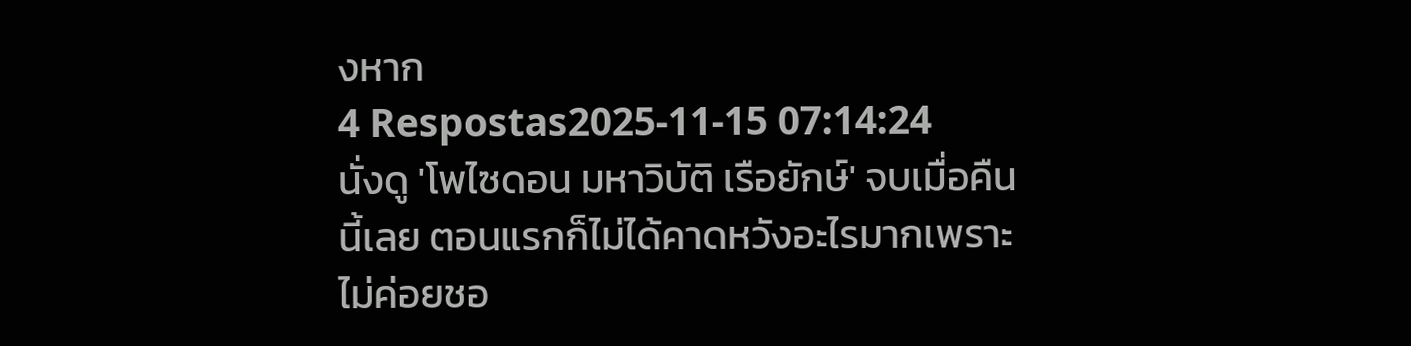งหาก
4 Respostas2025-11-15 07:14:24
นั่งดู 'โพไซดอน มหาวิบัติ เรือยักษ์' จบเมื่อคืนนี้เลย ตอนแรกก็ไม่ได้คาดหวังอะไรมากเพราะไม่ค่อยชอ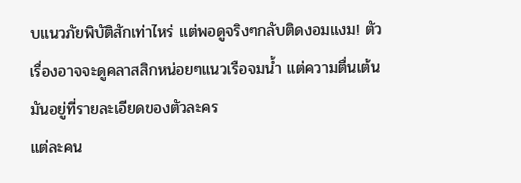บแนวภัยพิบัติสักเท่าไหร่ แต่พอดูจริงๆกลับติดงอมแงม! ตัวเรื่องอาจจะดูคลาสสิกหน่อยๆแนวเรือจมน้ำ แต่ความตื่นเต้นมันอยู่ที่รายละเอียดของตัวละคร
แต่ละคน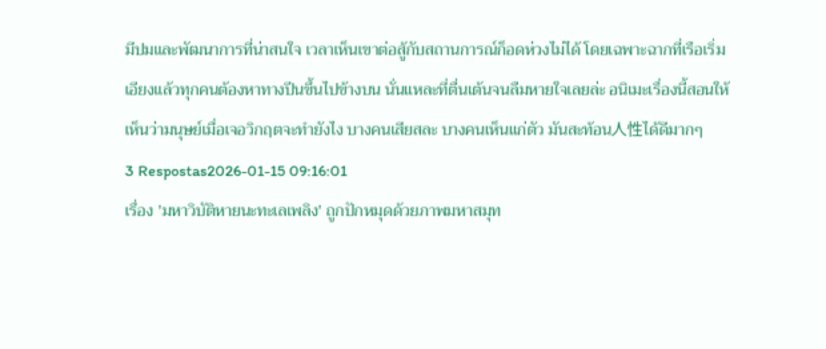มีปมและพัฒนาการที่น่าสนใจ เวลาเห็นเขาต่อสู้กับสถานการณ์ก็อดห่วงไม่ได้ โดยเฉพาะฉากที่เรือเริ่มเอียงแล้วทุกคนต้องหาทางปีนขึ้นไปข้างบน นั่นแหละที่ตื่นเต้นจนลืมหายใจเลยล่ะ อนิเมะเรื่องนี้สอนให้เห็นว่ามนุษย์เมื่อเจอวิกฤตจะทำยังไง บางคนเสียสละ บางคนเห็นแก่ตัว มันสะท้อน人性ได้ดีมากๆ
3 Respostas2026-01-15 09:16:01
เรื่อง 'มหาวิบัติหายนะทะเลเพลิง' ถูกปักหมุดด้วยภาพมหาสมุท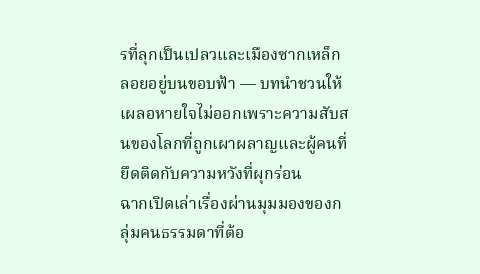รที่ลุกเป็นเปลวและเมืองซากเหล็กลอยอยู่บนขอบฟ้า — บทนำชวนให้เผลอหายใจไม่ออกเพราะความสับสนของโลกที่ถูกเผาผลาญและผู้คนที่ยึดติดกับความหวังที่ผุกร่อน
ฉากเปิดเล่าเรื่องผ่านมุมมองของกลุ่มคนธรรมดาที่ต้อ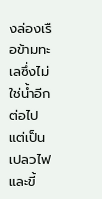งล่องเรือข้ามทะเลซึ่งไม่ใช่น้ำอีกต่อไป แต่เป็นเปลวไฟและขี้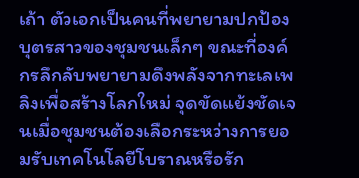เถ้า ตัวเอกเป็นคนที่พยายามปกป้องบุตรสาวของชุมชนเล็กๆ ขณะที่องค์กรลึกลับพยายามดึงพลังจากทะเลเพลิงเพื่อสร้างโลกใหม่ จุดขัดแย้งชัดเจนเมื่อชุมชนต้องเลือกระหว่างการยอมรับเทคโนโลยีโบราณหรือรัก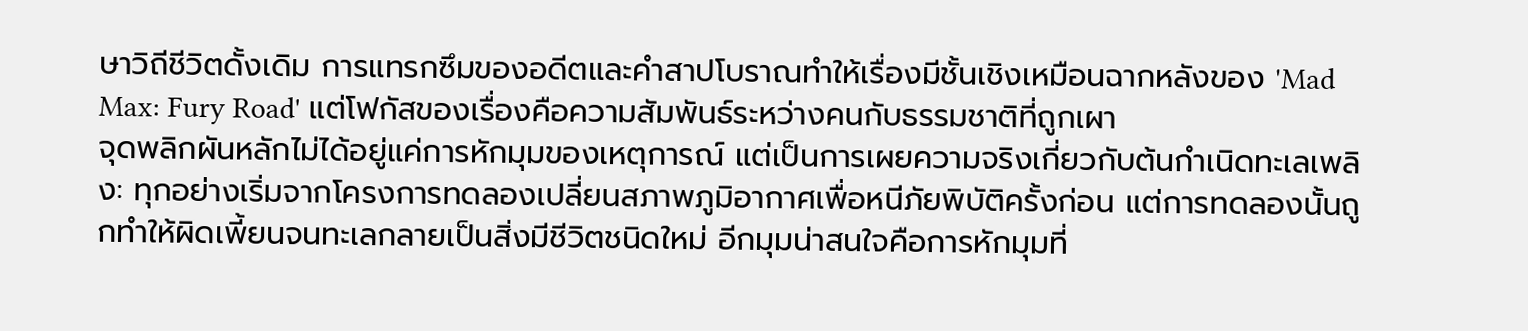ษาวิถีชีวิตดั้งเดิม การแทรกซึมของอดีตและคำสาปโบราณทำให้เรื่องมีชั้นเชิงเหมือนฉากหลังของ 'Mad Max: Fury Road' แต่โฟกัสของเรื่องคือความสัมพันธ์ระหว่างคนกับธรรมชาติที่ถูกเผา
จุดพลิกผันหลักไม่ได้อยู่แค่การหักมุมของเหตุการณ์ แต่เป็นการเผยความจริงเกี่ยวกับต้นกำเนิดทะเลเพลิง: ทุกอย่างเริ่มจากโครงการทดลองเปลี่ยนสภาพภูมิอากาศเพื่อหนีภัยพิบัติครั้งก่อน แต่การทดลองนั้นถูกทำให้ผิดเพี้ยนจนทะเลกลายเป็นสิ่งมีชีวิตชนิดใหม่ อีกมุมน่าสนใจคือการหักมุมที่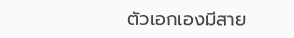ตัวเอกเองมีสาย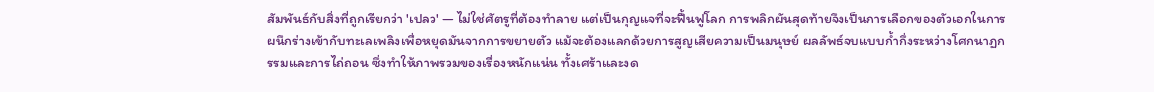สัมพันธ์กับสิ่งที่ถูกเรียกว่า 'เปลว' — ไม่ใช่ศัตรูที่ต้องทำลาย แต่เป็นกุญแจที่จะฟื้นฟูโลก การพลิกผันสุดท้ายจึงเป็นการเลือกของตัวเอกในการผนึกร่างเข้ากับทะเลเพลิงเพื่อหยุดมันจากการขยายตัว แม้จะต้องแลกด้วยการสูญเสียความเป็นมนุษย์ ผลลัพธ์จบแบบก้ำกึ่งระหว่างโศกนาฏกรรมและการไถ่ถอน ซึ่งทำให้ภาพรวมของเรื่องหนักแน่น ทั้งเศร้าและงด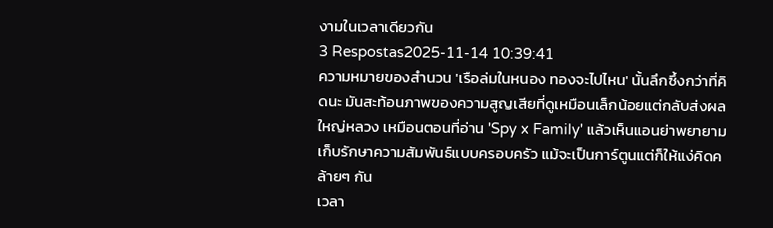งามในเวลาเดียวกัน
3 Respostas2025-11-14 10:39:41
ความหมายของสำนวน 'เรือล่มในหนอง ทองจะไปไหน' นั้นลึกซึ้งกว่าที่คิดนะ มันสะท้อนภาพของความสูญเสียที่ดูเหมือนเล็กน้อยแต่กลับส่งผลใหญ่หลวง เหมือนตอนที่อ่าน 'Spy x Family' แล้วเห็นแอนย่าพยายามเก็บรักษาความสัมพันธ์แบบครอบครัว แม้จะเป็นการ์ตูนแต่ก็ให้แง่คิดคล้ายๆ กัน
เวลา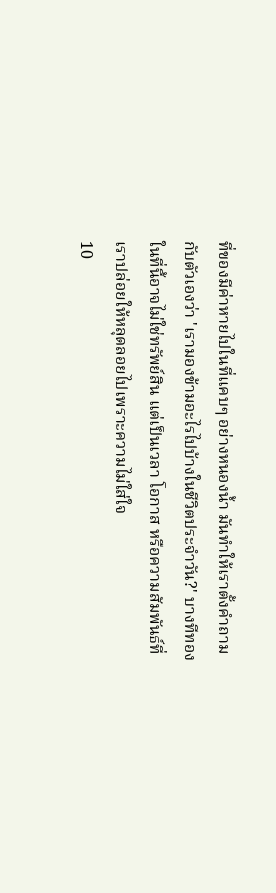ที่ของมีค่าหายไปในที่แคบๆ อย่างหนองน้ำ มันทำให้เราตั้งคำถามกับตัวเองว่า 'เรามองข้ามอะไรไปบ้างในชีวิตประจำวัน?' บางทีทองในที่นี้อาจไม่ใช่ทรัพย์สิน แต่เป็นเวลา โอกาส หรือความสัมพันธ์ที่เราปล่อยให้หลุดลอยไปเพราะความไม่ใส่ใจ
10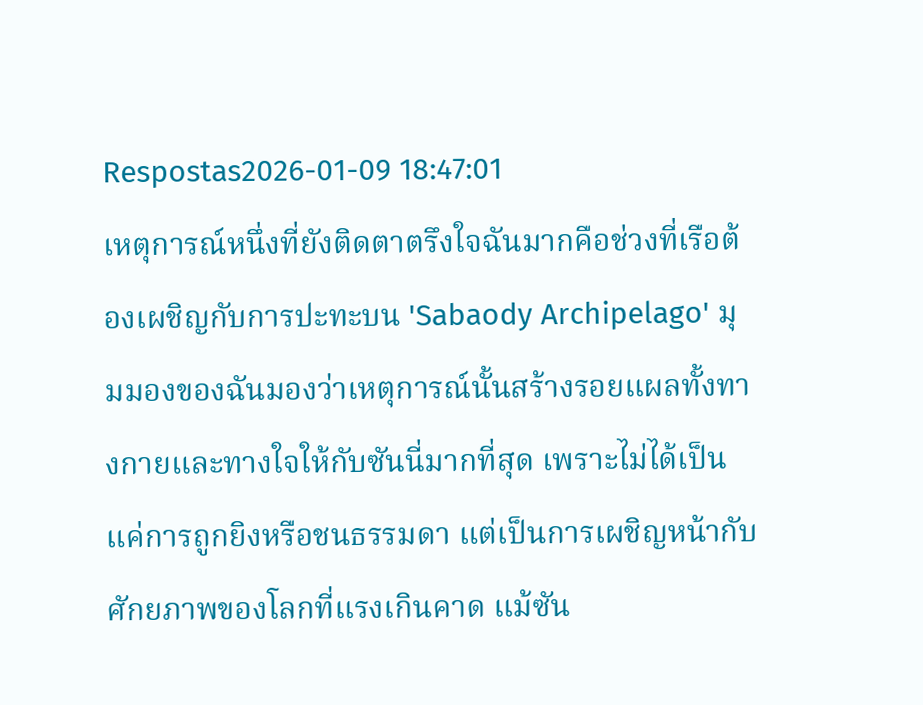Respostas2026-01-09 18:47:01
เหตุการณ์หนึ่งที่ยังติดตาตรึงใจฉันมากคือช่วงที่เรือต้องเผชิญกับการปะทะบน 'Sabaody Archipelago' มุมมองของฉันมองว่าเหตุการณ์นั้นสร้างรอยแผลทั้งทางกายและทางใจให้กับซันนี่มากที่สุด เพราะไม่ได้เป็นแค่การถูกยิงหรือชนธรรมดา แต่เป็นการเผชิญหน้ากับศักยภาพของโลกที่แรงเกินคาด แม้ซัน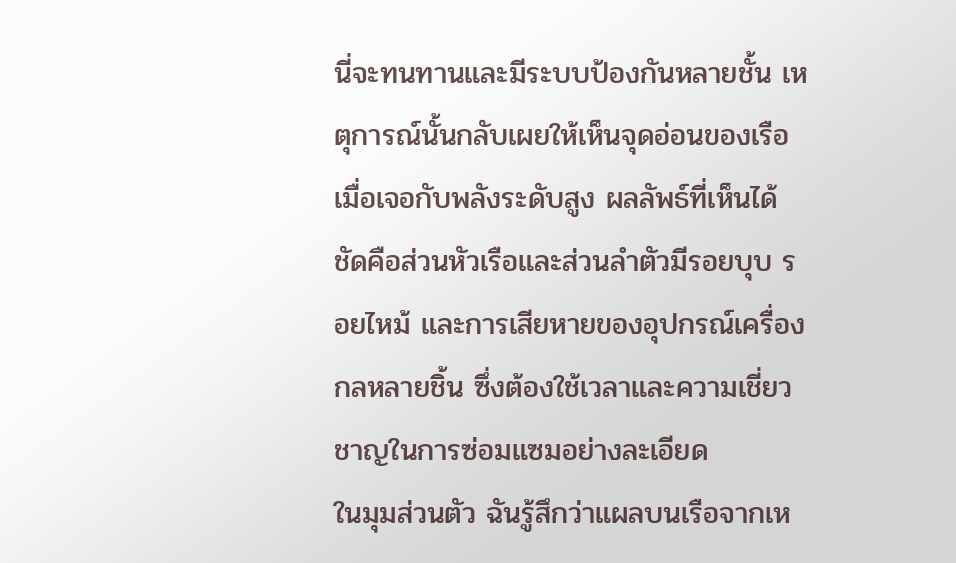นี่จะทนทานและมีระบบป้องกันหลายชั้น เหตุการณ์นั้นกลับเผยให้เห็นจุดอ่อนของเรือเมื่อเจอกับพลังระดับสูง ผลลัพธ์ที่เห็นได้ชัดคือส่วนหัวเรือและส่วนลำตัวมีรอยบุบ รอยไหม้ และการเสียหายของอุปกรณ์เครื่องกลหลายชิ้น ซึ่งต้องใช้เวลาและความเชี่ยวชาญในการซ่อมแซมอย่างละเอียด
ในมุมส่วนตัว ฉันรู้สึกว่าแผลบนเรือจากเห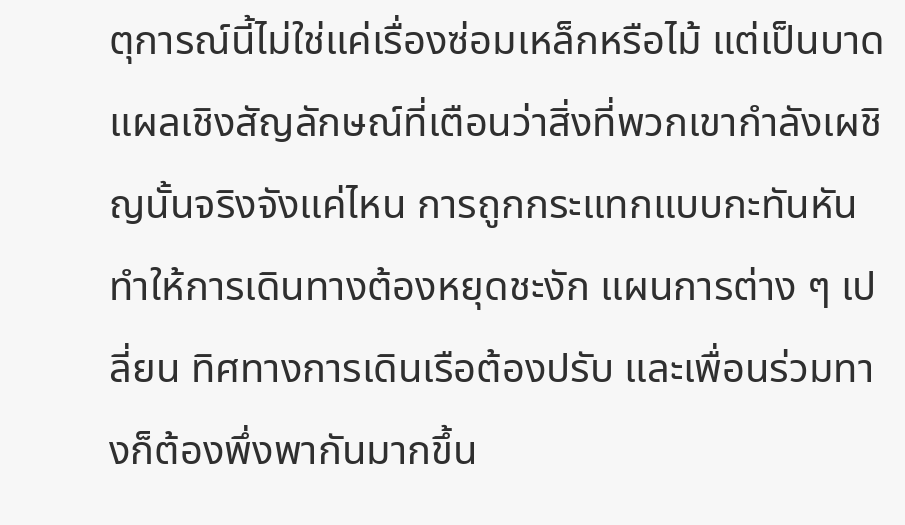ตุการณ์นี้ไม่ใช่แค่เรื่องซ่อมเหล็กหรือไม้ แต่เป็นบาดแผลเชิงสัญลักษณ์ที่เตือนว่าสิ่งที่พวกเขากำลังเผชิญนั้นจริงจังแค่ไหน การถูกกระแทกแบบกะทันหันทำให้การเดินทางต้องหยุดชะงัก แผนการต่าง ๆ เปลี่ยน ทิศทางการเดินเรือต้องปรับ และเพื่อนร่วมทางก็ต้องพึ่งพากันมากขึ้น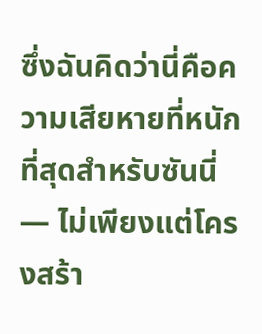ซึ่งฉันคิดว่านี่คือความเสียหายที่หนักที่สุดสำหรับซันนี่ — ไม่เพียงแต่โครงสร้า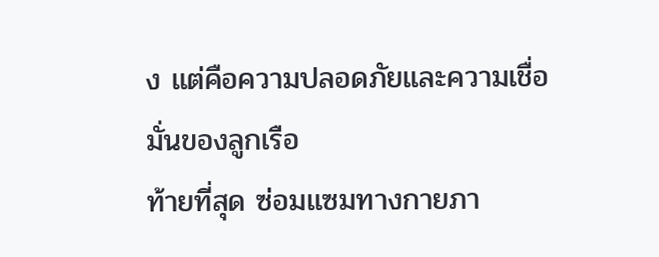ง แต่คือความปลอดภัยและความเชื่อมั่นของลูกเรือ
ท้ายที่สุด ซ่อมแซมทางกายภา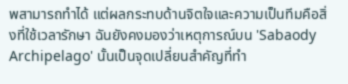พสามารถทำได้ แต่ผลกระทบด้านจิตใจและความเป็นทีมคือสิ่งที่ใช้เวลารักษา ฉันยังคงมองว่าเหตุการณ์บน 'Sabaody Archipelago' นั้นเป็นจุดเปลี่ยนสำคัญที่ทำ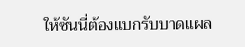ให้ซันนี่ต้องแบกรับบาดแผล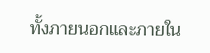ทั้งภายนอกและภายใน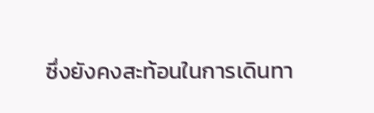ซึ่งยังคงสะท้อนในการเดินทา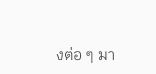งต่อ ๆ มา